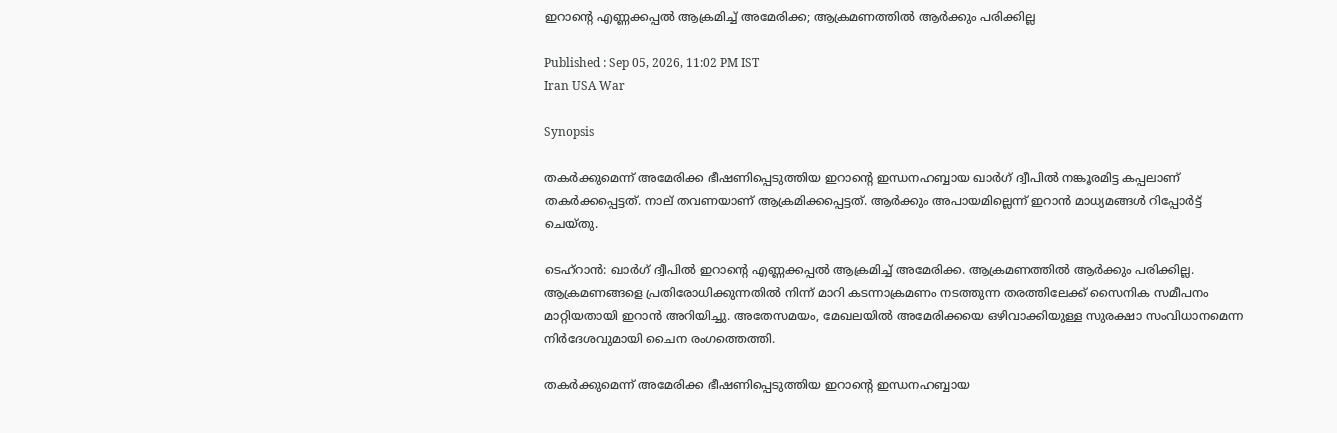ഇറാൻ്റെ എണ്ണക്കപ്പൽ ആക്രമിച്ച് അമേരിക്ക; ആക്രമണത്തിൽ ആർക്കും പരിക്കില്ല

Published : Sep 05, 2026, 11:02 PM IST
Iran USA War

Synopsis

തകർക്കുമെന്ന് അമേരിക്ക ഭീഷണിപ്പെടുത്തിയ ഇറാന്റെ ഇന്ധനഹബ്ബായ ഖാർഗ് ദ്വീപിൽ നങ്കൂരമിട്ട കപ്പലാണ് തകർക്കപ്പെട്ടത്. നാല് തവണയാണ് ആക്രമിക്കപ്പെട്ടത്. ആർക്കും അപായമില്ലെന്ന് ഇറാൻ മാധ്യമങ്ങൾ റിപ്പോർട്ട് ചെയ്തു.

ടെഹ്റാൻ: ഖാർഗ് ദ്വീപിൽ ഇറാന്റെ എണ്ണക്കപ്പൽ ആക്രമിച്ച് അമേരിക്ക. ആക്രമണത്തിൽ ആർക്കും പരിക്കില്ല. ആക്രമണങ്ങളെ പ്രതിരോധിക്കുന്നതിൽ നിന്ന് മാറി കടന്നാക്രമണം നടത്തുന്ന തരത്തിലേക്ക് സൈനിക സമീപനം മാറ്റിയതായി ഇറാൻ അറിയിച്ചു. അതേസമയം, മേഖലയിൽ അമേരിക്കയെ ഒഴിവാക്കിയുള്ള സുരക്ഷാ സംവിധാനമെന്ന നിർദേശവുമായി ചൈന രംഗത്തെത്തി.

തകർക്കുമെന്ന് അമേരിക്ക ഭീഷണിപ്പെടുത്തിയ ഇറാന്റെ ഇന്ധനഹബ്ബായ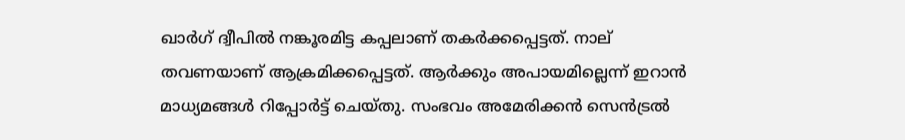ഖാർഗ് ദ്വീപിൽ നങ്കൂരമിട്ട കപ്പലാണ് തകർക്കപ്പെട്ടത്. നാല് തവണയാണ് ആക്രമിക്കപ്പെട്ടത്. ആർക്കും അപായമില്ലെന്ന് ഇറാൻ മാധ്യമങ്ങൾ റിപ്പോർട്ട് ചെയ്തു. സംഭവം അമേരിക്കൻ സെൻട്രൽ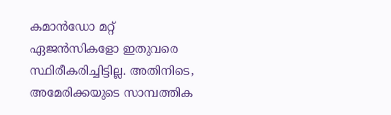കമാൻഡോ മറ്റ് ഏജൻസികളോ ഇതുവരെ സ്ഥിരീകരിച്ചിട്ടില്ല. അതിനിടെ, അമേരിക്കയുടെ സാമ്പത്തിക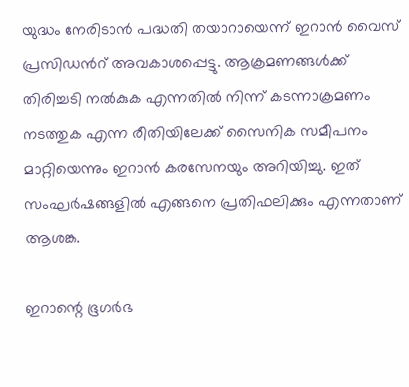യുദ്ധം നേരിടാൻ പദ്ധതി തയാറായെന്ന് ഇറാൻ വൈസ് പ്രസിഡന്‍റ് അവകാശപ്പെട്ടു. ആക്രമണങ്ങൾക്ക് തിരിച്ചടി നൽകുക എന്നതിൽ നിന്ന് കടന്നാക്രമണം നടത്തുക എന്ന രീതിയിലേക്ക് സൈനിക സമീപനം മാറ്റിയെന്നും ഇറാൻ കരസേനയും അറിയിച്ചു. ഇത് സംഘർഷങ്ങളിൽ എങ്ങനെ പ്രതിഫലിക്കും എന്നതാണ് ആശങ്ക.

ഇറാന്റെ ഭൂഗർഭ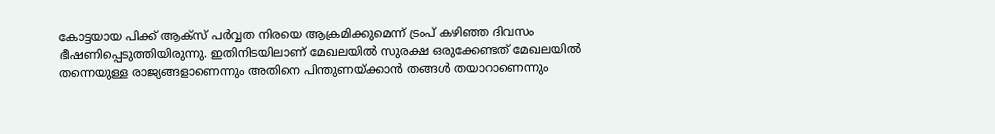കോട്ടയായ പിക്ക് ആക്സ് പർവ്വത നിരയെ ആക്രമിക്കുമെന്ന് ട്രംപ് കഴിഞ്ഞ ദിവസം ഭീഷണിപ്പെടുത്തിയിരുന്നു. ഇതിനിടയിലാണ് മേഖലയിൽ സുരക്ഷ ഒരുക്കേണ്ടത് മേഖലയിൽ തന്നെയുള്ള രാജ്യങ്ങളാണെന്നും അതിനെ പിന്തുണയ്ക്കാൻ തങ്ങൾ തയാറാണെന്നും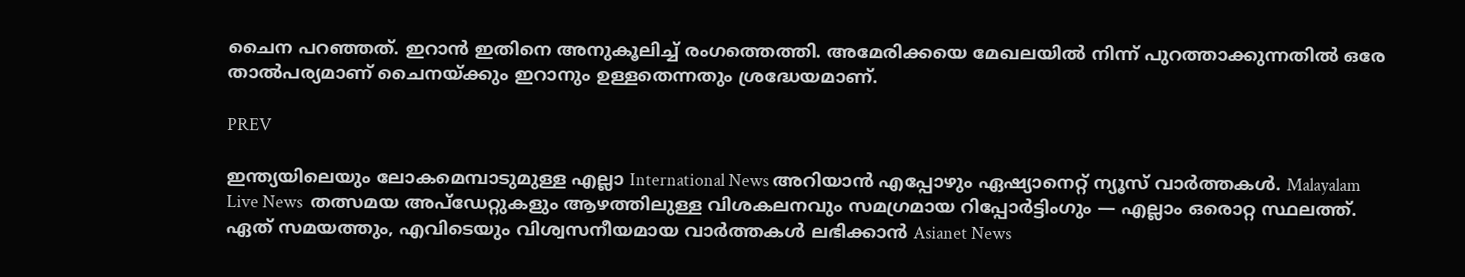ചൈന പറഞ്ഞത്. ഇറാൻ ഇതിനെ അനുകൂലിച്ച് രംഗത്തെത്തി. അമേരിക്കയെ മേഖലയിൽ നിന്ന് പുറത്താക്കുന്നതിൽ ഒരേ താൽപര്യമാണ് ചൈനയ്ക്കും ഇറാനും ഉള്ളതെന്നതും ശ്രദ്ധേയമാണ്.

PREV

ഇന്ത്യയിലെയും ലോകമെമ്പാടുമുള്ള എല്ലാ International News അറിയാൻ എപ്പോഴും ഏഷ്യാനെറ്റ് ന്യൂസ് വാർത്തകൾ. Malayalam Live News  തത്സമയ അപ്‌ഡേറ്റുകളും ആഴത്തിലുള്ള വിശകലനവും സമഗ്രമായ റിപ്പോർട്ടിംഗും — എല്ലാം ഒരൊറ്റ സ്ഥലത്ത്. ഏത് സമയത്തും, എവിടെയും വിശ്വസനീയമായ വാർത്തകൾ ലഭിക്കാൻ Asianet News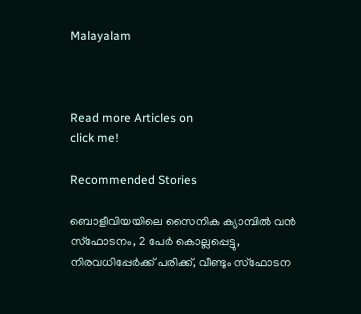Malayalam



Read more Articles on
click me!

Recommended Stories

ബൊളീവിയയിലെ സൈനിക ക്യാമ്പിൽ വൻ സ്ഫോടനം, 2 പേർ കൊല്ലപ്പെട്ടു, നിരവധിപ്പേർക്ക് പരിക്ക്, വീണ്ടും സ്ഫോടന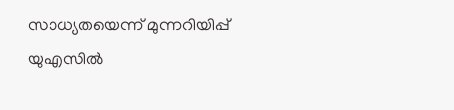സാധ്യതയെന്ന് മുന്നറിയിപ്പ്
യുഎസിൽ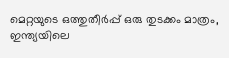മെറ്റയുടെ ഒത്തുതീർപ്പ് ഒരു തുടക്കം മാത്രം, ഇന്ത്യയിലെ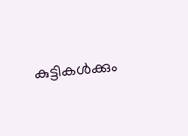കുട്ടികൾക്കും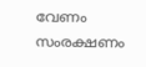വേണം സംരക്ഷണം